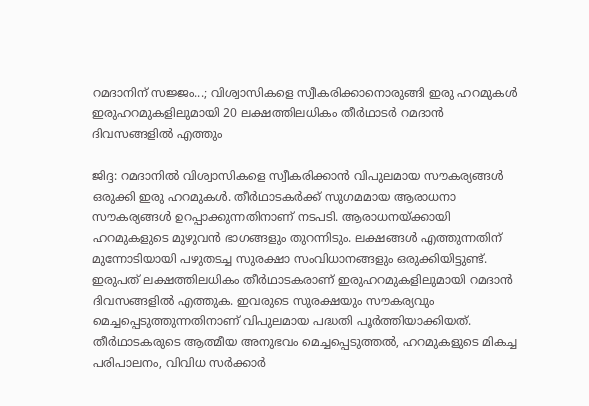റമദാനിന് സജ്ജം...; വിശ്വാസികളെ സ്വീകരിക്കാനൊരുങ്ങി ഇരു ഹറമുകൾ
ഇരുഹറമുകളിലുമായി 20 ലക്ഷത്തിലധികം തീർഥാടർ റമദാൻ ദിവസങ്ങളിൽ എത്തും

ജിദ്ദ: റമദാനിൽ വിശ്വാസികളെ സ്വീകരിക്കാൻ വിപുലമായ സൗകര്യങ്ങൾ ഒരുക്കി ഇരു ഹറമുകൾ. തീർഥാടകർക്ക് സുഗമമായ ആരാധനാ സൗകര്യങ്ങൾ ഉറപ്പാക്കുന്നതിനാണ് നടപടി. ആരാധനയ്ക്കായി ഹറമുകളുടെ മുഴുവൻ ഭാഗങ്ങളും തുറന്നിടും. ലക്ഷങ്ങൾ എത്തുന്നതിന് മുന്നോടിയായി പഴുതടച്ച സുരക്ഷാ സംവിധാനങ്ങളും ഒരുക്കിയിട്ടുണ്ട്.
ഇരുപത് ലക്ഷത്തിലധികം തീർഥാടകരാണ് ഇരുഹറമുകളിലുമായി റമദാൻ ദിവസങ്ങളിൽ എത്തുക. ഇവരുടെ സുരക്ഷയും സൗകര്യവും മെച്ചപ്പെടുത്തുന്നതിനാണ് വിപുലമായ പദ്ധതി പൂർത്തിയാക്കിയത്. തീർഥാടകരുടെ ആത്മീയ അനുഭവം മെച്ചപ്പെടുത്തൽ, ഹറമുകളുടെ മികച്ച പരിപാലനം, വിവിധ സർക്കാർ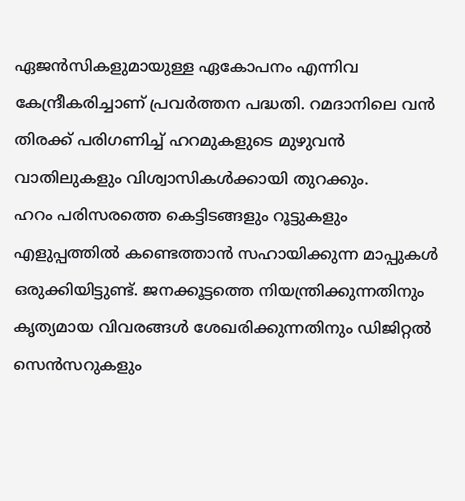ഏജൻസികളുമായുള്ള ഏകോപനം എന്നിവ കേന്ദ്രീകരിച്ചാണ് പ്രവർത്തന പദ്ധതി. റമദാനിലെ വൻ തിരക്ക് പരിഗണിച്ച് ഹറമുകളുടെ മുഴുവൻ വാതിലുകളും വിശ്വാസികൾക്കായി തുറക്കും.
ഹറം പരിസരത്തെ കെട്ടിടങ്ങളും റൂട്ടുകളും എളുപ്പത്തിൽ കണ്ടെത്താൻ സഹായിക്കുന്ന മാപ്പുകൾ ഒരുക്കിയിട്ടുണ്ട്. ജനക്കൂട്ടത്തെ നിയന്ത്രിക്കുന്നതിനും കൃത്യമായ വിവരങ്ങൾ ശേഖരിക്കുന്നതിനും ഡിജിറ്റൽ സെൻസറുകളും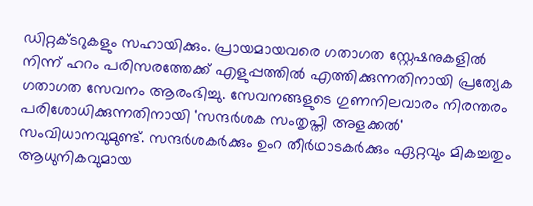ഡിറ്റക്ടറുകളും സഹായിക്കും. പ്രായമായവരെ ഗതാഗത സ്റ്റേഷനുകളിൽ നിന്ന് ഹറം പരിസരത്തേക്ക് എളുപ്പത്തിൽ എത്തിക്കുന്നതിനായി പ്രത്യേക ഗതാഗത സേവനം ആരംഭിച്ചു. സേവനങ്ങളുടെ ഗുണനിലവാരം നിരന്തരം പരിശോധിക്കുന്നതിനായി 'സന്ദർശക സംതൃപ്തി അളക്കൽ' സംവിധാനവുമുണ്ട്. സന്ദർശകർക്കും ഉംറ തീർഥാടകർക്കും ഏറ്റവും മികച്ചതും ആധുനികവുമായ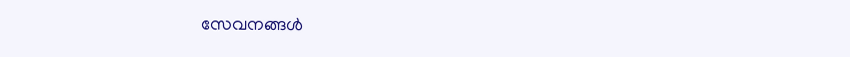സേവനങ്ങൾ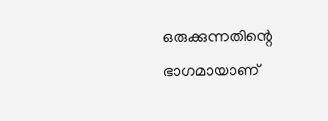ഒരുക്കുന്നതിന്റെ ഭാഗമായാണ്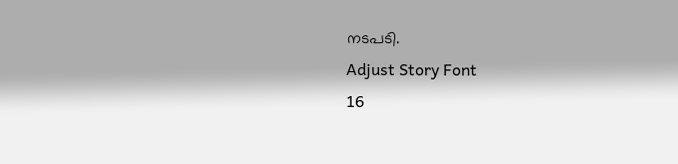നടപടി.
Adjust Story Font
16